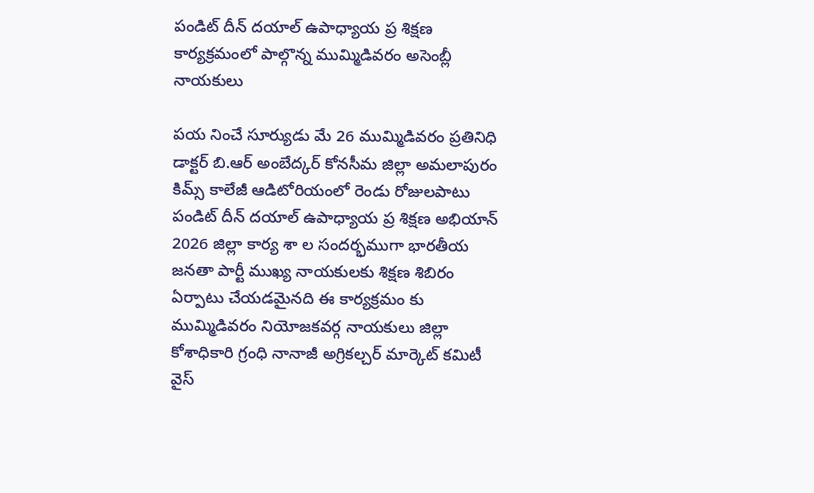పండిట్ దీన్ దయాల్ ఉపాధ్యాయ ప్ర శిక్షణ కార్యక్రమంలో పాల్గొన్న ముమ్మిడివరం అసెంబ్లీ నాయకులు

పయ నించే సూర్యుడు మే 26 ముమ్మిడివరం ప్రతినిధి డాక్టర్ బి.ఆర్ అంబేద్కర్ కోనసీమ జిల్లా అమలాపురం కిమ్స్ కాలేజీ ఆడిటోరియంలో రెండు రోజులపాటు పండిట్ దీన్ దయాల్ ఉపాధ్యాయ ప్ర శిక్షణ అభియాన్ 2026 జిల్లా కార్య శా ల సందర్భముగా భారతీయ జనతా పార్టీ ముఖ్య నాయకులకు శిక్షణ శిబిరం ఏర్పాటు చేయడమైనది ఈ కార్యక్రమం కు ముమ్మిడివరం నియోజకవర్గ నాయకులు జిల్లా కోశాధికారి గ్రంధి నానాజీ అగ్రికల్చర్ మార్కెట్ కమిటీ వైస్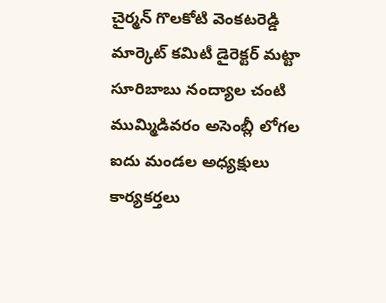చైర్మన్ గొలకోటి వెంకటరెడ్డి మార్కెట్ కమిటీ డైరెక్టర్ మట్టా సూరిబాబు నంద్యాల చంటి ముమ్మిడివరం అసెంబ్లీ లోగల ఐదు మండల అధ్యక్షులు కార్యకర్తలు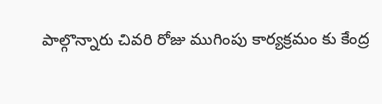పాల్గొన్నారు చివరి రోజు ముగింపు కార్యక్రమం కు కేంద్ర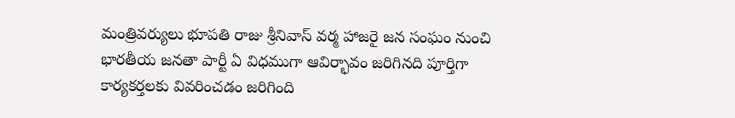మంత్రివర్యులు భూపతి రాజు శ్రీనివాస్ వర్మ హాజరై జన సంఘం నుంచి భారతీయ జనతా పార్టీ ఏ విధముగా ఆవిర్భావం జరిగినది పూర్తిగా కార్యకర్తలకు వివరించడం జరిగింది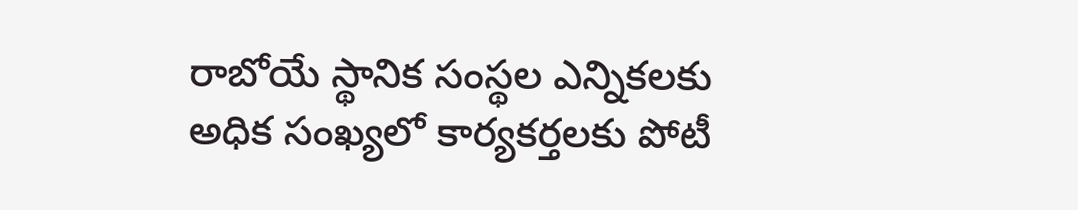రాబోయే స్థానిక సంస్థల ఎన్నికలకు అధిక సంఖ్యలో కార్యకర్తలకు పోటీ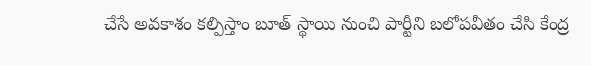చేసే అవకాశం కల్పిస్తాం బూత్ స్థాయి నుంచి పార్టీని బలోపవీతం చేసి కేంద్ర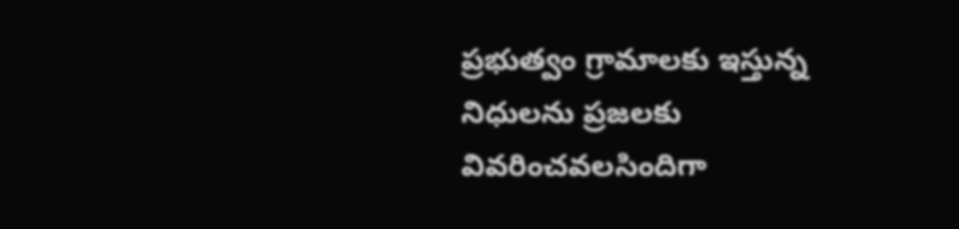ప్రభుత్వం గ్రామాలకు ఇస్తున్న నిధులను ప్రజలకు వివరించవలసిందిగా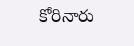కోరినారు